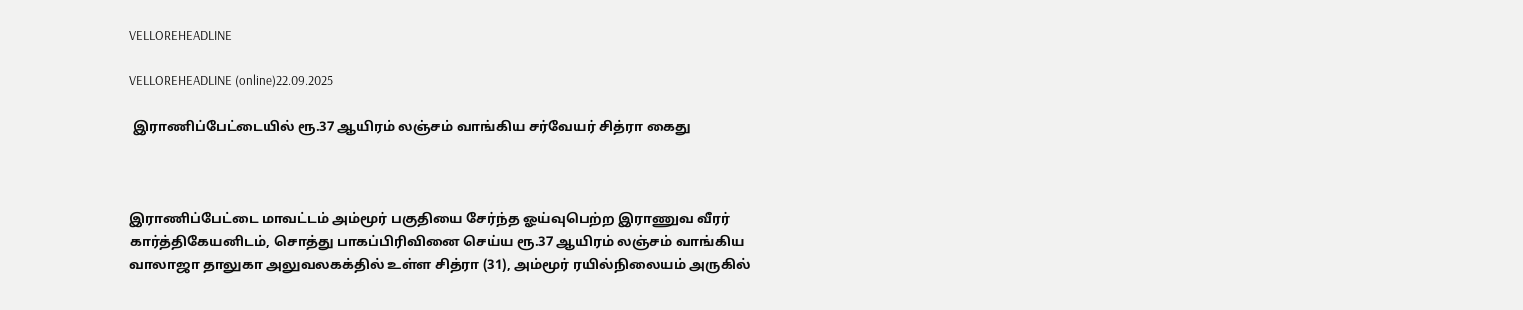VELLOREHEADLINE

VELLOREHEADLINE (online)22.09.2025

 இராணிப்பேட்டையில் ரூ.37 ஆயிரம் லஞ்சம் வாங்கிய சர்வேயர் சித்ரா கைது



இராணிப்பேட்டை மாவட்டம் அம்மூர் பகுதியை சேர்ந்த ஓய்வுபெற்ற இராணுவ வீரர் கார்த்திகேயனிடம், சொத்து பாகப்பிரிவினை செய்ய ரூ.37 ஆயிரம் லஞ்சம் வாங்கிய வாலாஜா தாலுகா அலுவலகக்தில் உள்ள சித்ரா (31), அம்மூர் ரயில்நிலையம் அருகில்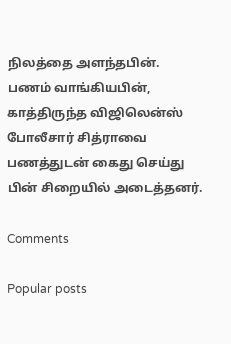நிலத்தை அளந்தபின். பணம் வாங்கியபின், காத்திருந்த விஜிலென்ஸ் போலீசார் சித்ராவை பணத்துடன் கைது செய்து பின் சிறையில் அடைத்தனர்.

Comments

Popular posts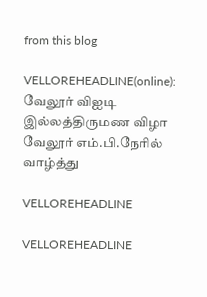from this blog

VELLOREHEADLINE(online): வேலூர் விஐடி இல்லத்திருமண விழா வேலூர் எம்.பி.நேரில் வாழ்த்து

VELLOREHEADLINE

VELLOREHEADLINE